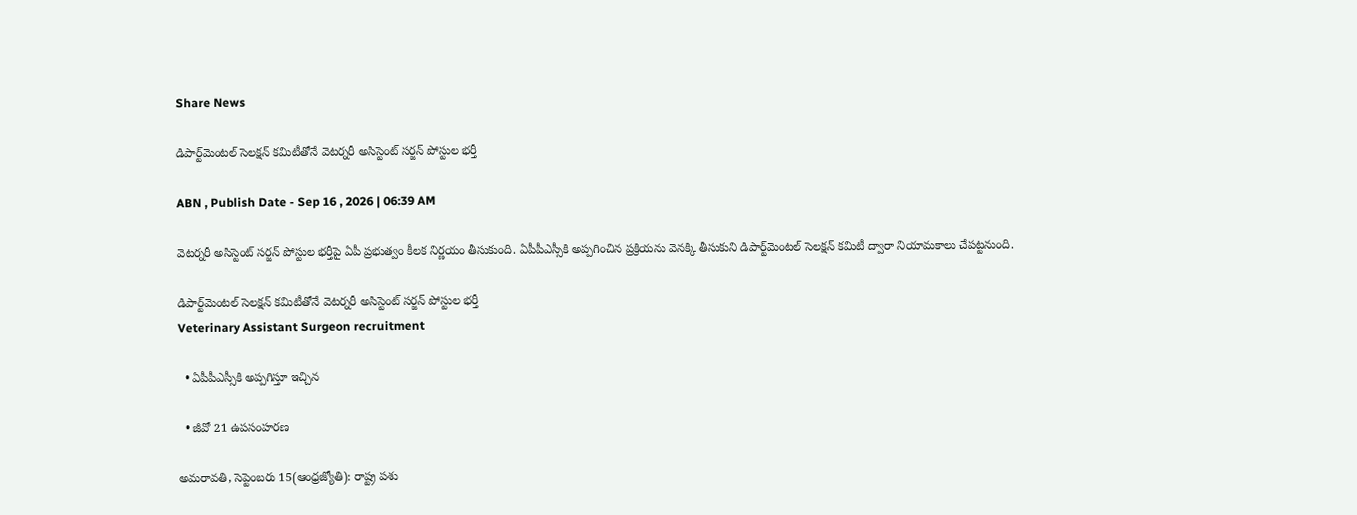Share News

డిపార్ట్‌మెంటల్‌ సెలక్షన్‌ కమిటీతోనే వెటర్నరీ అసిస్టెంట్‌ సర్జన్‌ పోస్టుల భర్తీ

ABN , Publish Date - Sep 16 , 2026 | 06:39 AM

వెటర్నరీ అసిస్టెంట్‌ సర్జన్‌ పోస్టుల భర్తీపై ఏపీ ప్రభుత్వం కీలక నిర్ణయం తీసుకుంది. ఏపీపీఎస్సీకి అప్పగించిన ప్రక్రియను వెనక్కి తీసుకుని డిపార్ట్‌మెంటల్‌ సెలక్షన్‌ కమిటీ ద్వారా నియామకాలు చేపట్టనుంది.

డిపార్ట్‌మెంటల్‌ సెలక్షన్‌ కమిటీతోనే వెటర్నరీ అసిస్టెంట్‌ సర్జన్‌ పోస్టుల భర్తీ
Veterinary Assistant Surgeon recruitment

  • ఏపీపీఎస్సీకి అప్పగిస్తూ ఇచ్చిన

  • జీవో 21 ఉపసంహరణ

అమరావతి, సెప్టెంబరు 15(ఆంధ్రజ్యోతి): రాష్ట్ర పశు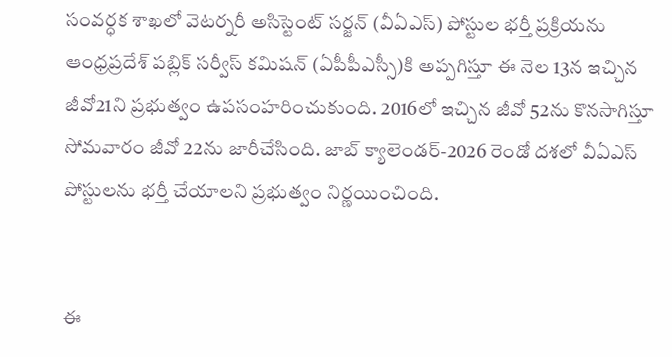సంవర్ధక శాఖలో వెటర్నరీ అసిస్టెంట్‌ సర్జన్‌ (వీఏఎస్‌) పోస్టుల భర్తీ ప్రక్రియను ఆంధ్రప్రదేశ్‌ పబ్లిక్‌ సర్వీస్‌ కమిషన్‌ (ఏపీపీఎస్సీ)కి అప్పగిస్తూ ఈ నెల 13న ఇచ్చిన జీవో21ని ప్రభుత్వం ఉపసంహరించుకుంది. 2016లో ఇచ్చిన జీవో 52ను కొనసాగిస్తూ సోమవారం జీవో 22ను జారీచేసింది. జాబ్‌ క్యాలెండర్‌-2026 రెండో దశలో వీఏఎస్‌ పోస్టులను భర్తీ చేయాలని ప్రభుత్వం నిర్ణయించింది.


ఈ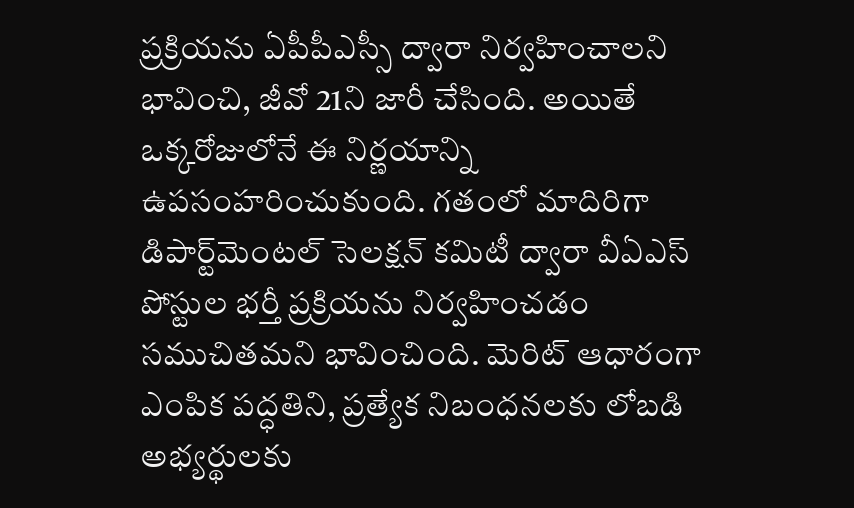ప్రక్రియను ఏపీపీఎస్సీ ద్వారా నిర్వహించాలని భావించి, జీవో 21ని జారీ చేసింది. అయితే ఒక్కరోజులోనే ఈ నిర్ణయాన్ని ఉపసంహరించుకుంది. గతంలో మాదిరిగా డిపార్ట్‌మెంటల్‌ సెలక్షన్‌ కమిటీ ద్వారా వీఏఎస్‌ పోస్టుల భర్తీ ప్రక్రియను నిర్వహించడం సముచితమని భావించింది. మెరిట్‌ ఆధారంగా ఎంపిక పద్ధతిని, ప్రత్యేక నిబంధనలకు లోబడి అభ్యర్థులకు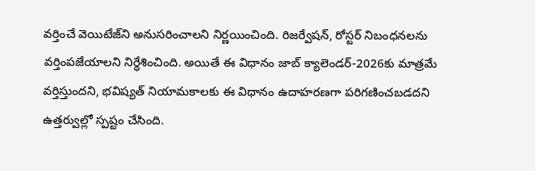వర్తించే వెయిటేజ్‌ని అనుసరించాలని నిర్ణయించింది. రిజర్వేషన్‌, రోస్టర్‌ నిబంధనలను వర్తింపజేయాలని నిర్ధేశించింది. అయితే ఈ విధానం జాబ్‌ క్యాలెండర్‌-2026కు మాత్రమే వర్తిస్తుందని, భవిష్యత్‌ నియామకాలకు ఈ విధానం ఉదాహరణగా పరిగణించబడదని ఉత్తర్వుల్లో స్పష్టం చేసింది.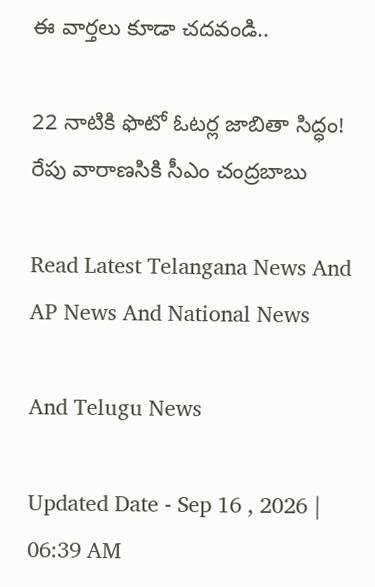ఈ వార్తలు కూడా చదవండి..

22 నాటికి ఫొటో ఓటర్ల జాబితా సిద్ధం!
రేపు వారాణసికి సీఎం చంద్రబాబు

Read Latest Telangana News And AP News And National News

And Telugu News

Updated Date - Sep 16 , 2026 | 06:39 AM